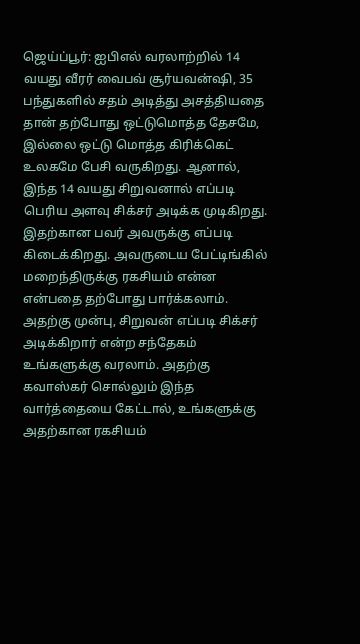ஜெய்ப்பூர்: ஐபிஎல் வரலாற்றில் 14 வயது வீரர் வைபவ் சூர்யவன்ஷி, 35 பந்துகளில் சதம் அடித்து அசத்தியதை தான் தற்போது ஒட்டுமொத்த தேசமே, இல்லை ஒட்டு மொத்த கிரிக்கெட் உலகமே பேசி வருகிறது. ஆனால், இந்த 14 வயது சிறுவனால் எப்படி பெரிய அளவு சிக்சர் அடிக்க முடிகிறது. இதற்கான பவர் அவருக்கு எப்படி கிடைக்கிறது. அவருடைய பேட்டிங்கில் மறைந்திருக்கு ரகசியம் என்ன என்பதை தற்போது பார்க்கலாம்.
அதற்கு முன்பு, சிறுவன் எப்படி சிக்சர் அடிக்கிறார் என்ற சந்தேகம் உங்களுக்கு வரலாம். அதற்கு கவாஸ்கர் சொல்லும் இந்த வார்த்தையை கேட்டால், உங்களுக்கு அதற்கான ரகசியம்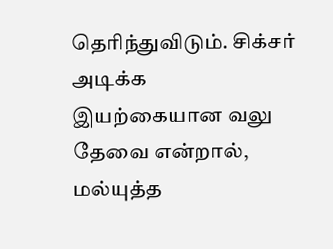தெரிந்துவிடும். சிக்சர் அடிக்க இயற்கையான வலு தேவை என்றால், மல்யுத்த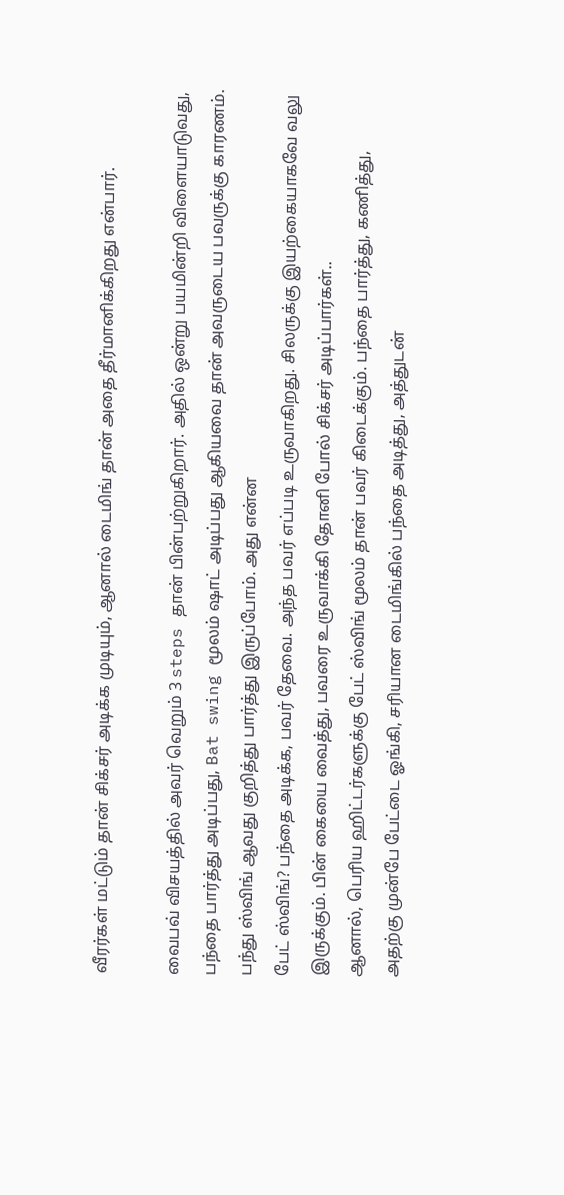வீரர்கள் மட்டும் தான் சிக்சர் அடிக்க முடியும், ஆனால் டைமிங் தான் அதை தீர்மானிக்கிறது என்பார்.

வைபவ் விசயத்தில் அவர் வெறும் 3 steps தான் பின்பற்றுகிறார். அதில் ஒன்று பயமின்றி விளையாடுவது, பந்தை பார்த்து அடிப்பது, Bat swing மூலம் ஷாட் அடிப்பது ஆகியவை தான் அவருடைய பவருக்கு காரணம். பந்து ஸ்விங் ஆவது குறித்து பார்த்து இருப்போம். அது என்ன
பேட் ஸ்விங்? பந்தை அடிக்க, பவர் தேவை. அந்த பவர் எப்படி உருவாகிறது. சிலருக்கு இயற்கையாகவே வலு இருக்கும். பின் கையை வைத்து, பவரை உருவாக்கி தோனி போல் சிக்சர் அடிப்பார்கள்..
ஆனால், பெரிய ஹிட்டர்களுக்கு பேட் ஸ்விங் மூலம் தான் பவர் கிடைக்கும். பந்தை பார்த்து, கணித்து, அதற்கு முன்பே பேட்டை ஓங்கி, சரியான டைமிங்கில் பந்தை அடித்து, அத்துடன்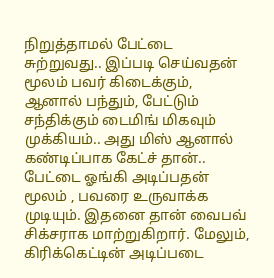நிறுத்தாமல் பேட்டை சுற்றுவது.. இப்படி செய்வதன் மூலம் பவர் கிடைக்கும், ஆனால் பந்தும், பேட்டும் சந்திக்கும் டைமிங் மிகவும் முக்கியம்.. அது மிஸ் ஆனால் கண்டிப்பாக கேட்ச் தான்..
பேட்டை ஓங்கி அடிப்பதன் மூலம் , பவரை உருவாக்க முடியும். இதனை தான் வைபவ் சிக்சராக மாற்றுகிறார். மேலும், கிரிக்கெட்டின் அடிப்படை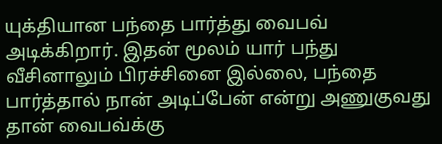யுக்தியான பந்தை பார்த்து வைபவ் அடிக்கிறார். இதன் மூலம் யார் பந்து வீசினாலும் பிரச்சினை இல்லை, பந்தை பார்த்தால் நான் அடிப்பேன் என்று அணுகுவது தான் வைபவ்க்கு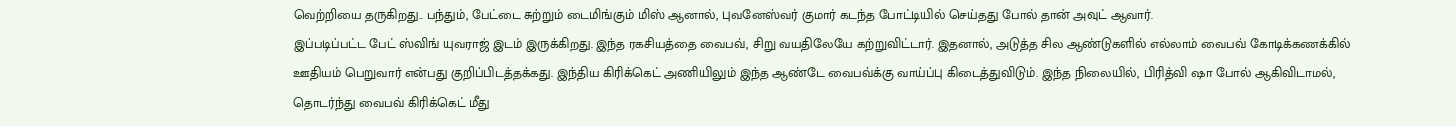வெற்றியை தருகிறது.. பந்தும், பேட்டை சுற்றும் டைமிங்கும் மிஸ் ஆனால், புவனேஸ்வர் குமார் கடந்த போட்டியில் செய்தது போல் தான் அவுட் ஆவார்.
இப்படிப்பட்ட பேட் ஸ்விங் யுவராஜ் இடம் இருக்கிறது. இந்த ரகசியத்தை வைபவ், சிறு வயதிலேயே கற்றுவிட்டார். இதனால், அடுத்த சில ஆண்டுகளில் எல்லாம் வைபவ் கோடிக்கணக்கில் ஊதியம் பெறுவார் என்பது குறிப்பிடத்தக்கது. இந்திய கிரிக்கெட் அணியிலும் இந்த ஆண்டே வைபவ்க்கு வாய்ப்பு கிடைத்துவிடும். இந்த நிலையில், பிரித்வி ஷா போல் ஆகிவிடாமல், தொடர்ந்து வைபவ் கிரிக்கெட் மீது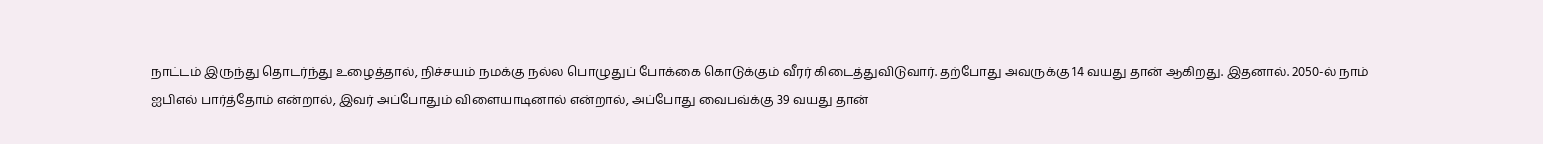நாட்டம் இருந்து தொடர்ந்து உழைத்தால், நிச்சயம் நமக்கு நல்ல பொழுதுப் போக்கை கொடுக்கும் வீரர் கிடைத்துவிடுவார். தற்போது அவருக்கு 14 வயது தான் ஆகிறது. இதனால். 2050-ல் நாம் ஐபிஎல் பார்த்தோம் என்றால், இவர் அப்போதும் விளையாடினால் என்றால், அப்போது வைபவ்க்கு 39 வயது தான்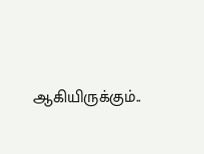ஆகியிருக்கும்..